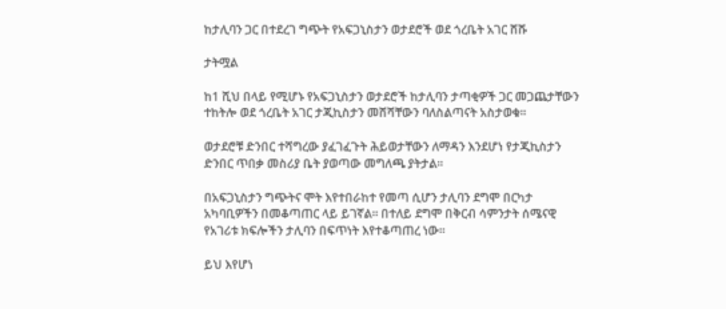ከታሊባን ጋር በተደረገ ግጭት የአፍጋኒስታን ወታደሮች ወደ ጎረቤት አገር ሸሹ

ታትሟል

ከ1 ሺህ በላይ የሚሆኑ የአፍጋኒስታን ወታደሮች ከታሊባን ታጣቂዎች ጋር መጋጨታቸውን ተከትሎ ወደ ጎረቤት አገር ታጂኪስታን መሸሻቸውን ባለስልጣናት አስታወቁ።

ወታደሮቹ ድንበር ተሻግረው ያፈገፈጉት ሕይወታቸውን ለማዳን እንደሆነ የታጂኪስታን ድንበር ጥበቃ መስሪያ ቤት ያወጣው መግለጫ ያትታል።

በአፍጋኒስታን ግጭትና ሞት እየተበራከተ የመጣ ሲሆን ታሊባን ደግሞ በርካታ አካባቢዎችን በመቆጣጠር ላይ ይገኛል። በተለይ ደግሞ በቅርብ ሳምንታት ሰሜናዊ የአገሪቱ ክፍሎችን ታሊባን በፍጥነት እየተቆጣጠረ ነው።

ይህ እየሆነ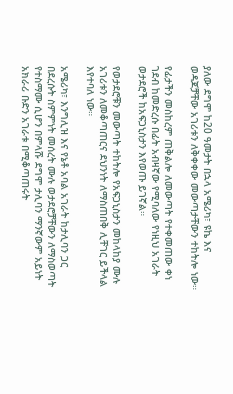ያለው ደግሞ ከ20 ዓመታት በኋላ አሜሪካ፣ ዩኬ እና ወዳጆቻቸው አገሪቱን ለቅቀቀው መውጣታቸውን ተከትሎ ነው።

የፊታችን መስከረም ጠቅልሎ ለመውጣት የተቀመጠው ቀነ ገደብ ከመድረሱ በፊት አብዛኛው የሚባለው የነዚህ አገራት ወታደሮች ከአፍጋኒስታን እየወጡ ይገኛል።

የወታደሮቹን መውጣት ተከትሎ የአፍጋኒስታን መከላከያ ሙሉ አገሪቱን ለመቆጣጠርና ደህንነት ለማስጠበቅ ሊቸገር ይችላል እየተባለ ነው።

አሜሪካ፣ እንግሊዝ እና የኔቶ አባል አገራት ከታሊባን ጋር በደረሱት ስምምነት መሰረት ሙሉ ወታደሮቻቸውን ለማስወጣት የተስማሙ ሲሆን በምላሹ ደግሞ ታሊባን ማንኛውም አይነት አክራሪ ቡድን አገራቱ በሚቆጣጠሩት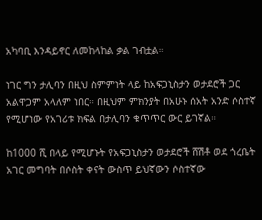አካባቢ እንዳይኖር ለመከላከል ቃል ገብቷል።

ነገር ግን ታሊባን በዚህ ስምምነት ላይ ከአፍጋኒስታን ወታደሮች ጋር አልዋጋም አላለም ነበር። በዚህም ምክንያት በአሁኑ ሰአት አንድ ሶስተኛ የሚሆነው የአገሪቱ ክፍል በታሊባን ቁጥጥር ውር ይገኛል።

ከ1000 ሺ በላይ የሚሆኑት የአፍጋኒስታን ወታደሮች ሸሽቶ ወደ ጎረቤት አገር መግባት በሶስት ቀናት ውስጥ ይህኛውን ሶስተኛው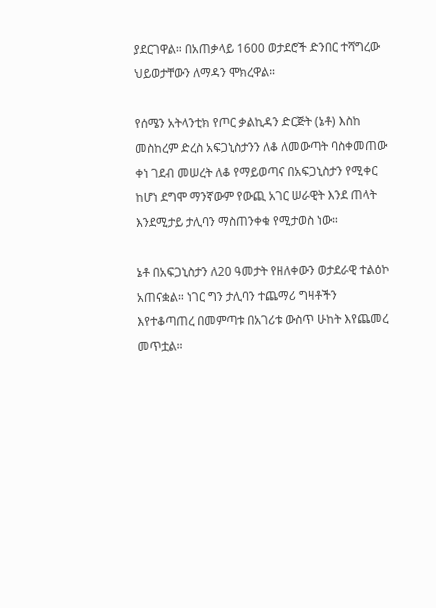ያደርገዋል። በአጠቃላይ 1600 ወታደሮች ድንበር ተሻግረው ህይወታቸውን ለማዳን ሞክረዋል።

የሰሜን አትላንቲክ የጦር ቃልኪዳን ድርጅት (ኔቶ) እስከ መስከረም ድረስ አፍጋኒስታንን ለቆ ለመውጣት ባስቀመጠው ቀነ ገደብ መሠረት ለቆ የማይወጣና በአፍጋኒስታን የሚቀር ከሆነ ደግሞ ማንኛውም የውጪ አገር ሠራዊት እንደ ጠላት እንደሚታይ ታሊባን ማስጠንቀቁ የሚታወስ ነው።

ኔቶ በአፍጋኒስታን ለ20 ዓመታት የዘለቀውን ወታደራዊ ተልዕኮ አጠናቋል። ነገር ግን ታሊባን ተጨማሪ ግዛቶችን እየተቆጣጠረ በመምጣቱ በአገሪቱ ውስጥ ሁከት እየጨመረ መጥቷል።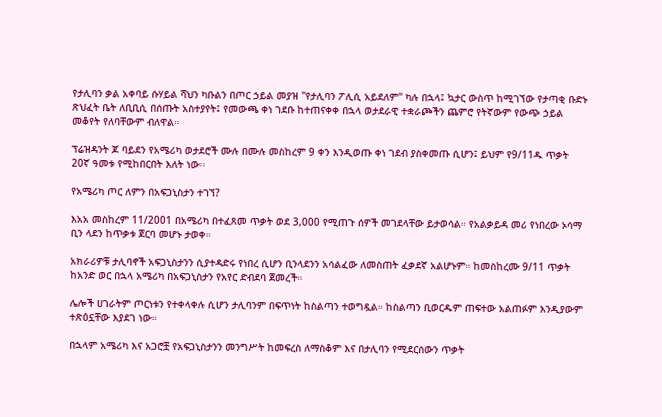የታሊባን ቃል አቀባይ ሱሃይል ሻህን ካቡልን በጦር ኃይል መያዝ "የታሊባን ፖሊሲ አይደለም" ካሉ በኋላ፤ ኳታር ውስጥ ከሚገኘው የታጣቂ ቡድኑ ጽህፈት ቤት ለቢቢሲ በሰጡት አስተያየት፤ የመውጫ ቀነ ገደቡ ከተጠናቀቀ በኋላ ወታደራዊ ተቋራጮችን ጨምሮ የትኛውም የውጭ ኃይል መቆየት የለባቸውም ብለዋል።

ፕሬዝዳንት ጆ ባይደን የአሜሪካ ወታደሮች ሙሉ በሙሉ መስከረም 9 ቀን እንዲወጡ ቀነ ገደብ ያስቀመጡ ሲሆን፤ ይህም የ9/11ዱ ጥቃት 20ኛ ዓመቱ የሚከበርበት እለት ነው፡፡

የአሜሪካ ጦር ለምን በአፍጋኒስታን ተገኘ?

እአአ መስከረም 11/2001 በአሜሪካ በተፈጸመ ጥቃት ወደ 3,000 የሚጠጉ ሰዎች መገደላቸው ይታወሳል። የአልቃይዳ መሪ የነበረው ኦሳማ ቢን ላደን ከጥቃቱ ጀርባ መሆኑ ታወቀ።

አክራሪዎቹ ታሊባኖች አፍጋኒስታንን ሲያተዳድሩ የነበረ ሲሆን ቢንላደንን አሳልፈው ለመስጠት ፈቃደኛ አልሆኑም። ከመስከረሙ 9/11 ጥቃት ከአንድ ወር በኋላ አሜሪካ በአፍጋኒስታን የአየር ድብደባ ጀመረች።

ሌሎች ሀገራትም ጦርነቱን የተቀላቀሉ ሲሆን ታሊባንም በፍጥነት ከስልጣን ተወግዷል። ከስልጣን ቢወርዱም ጠፍተው አልጠፉም እንዲያውም ተጽዕኗቸው እያደገ ነው።

በኋላም አሜሪካ እና አጋሮቿ የአፍጋኒስታንን መንግሥት ከመፍረስ ለማስቆም እና በታሊባን የሚደርሰውን ጥቃት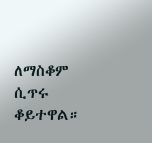ለማስቆም ሲጥሩ ቆይተዋል።